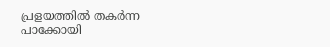പ്രളയത്തിൽ തകർന്ന പാക്കോയി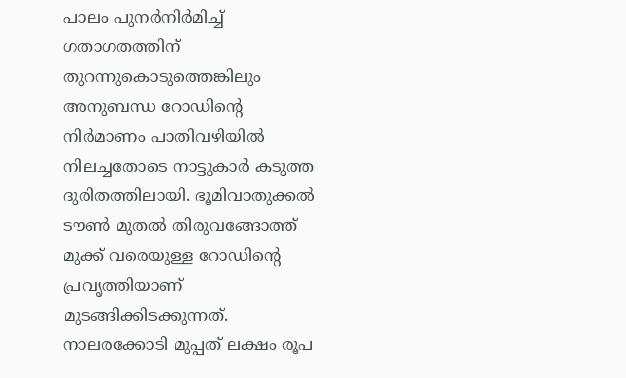പാലം പുനർനിർമിച്ച് ഗതാഗതത്തിന് തുറന്നുകൊടുത്തെങ്കിലും അനുബന്ധ റോഡിന്റെ നിർമാണം പാതിവഴിയിൽ നിലച്ചതോടെ നാട്ടുകാർ കടുത്ത ദുരിതത്തിലായി. ഭൂമിവാതുക്കൽ ടൗൺ മുതൽ തിരുവങ്ങോത്ത് മുക്ക് വരെയുള്ള റോഡിന്റെ പ്രവൃത്തിയാണ് മുടങ്ങിക്കിടക്കുന്നത്. നാലരക്കോടി മുപ്പത് ലക്ഷം രൂപ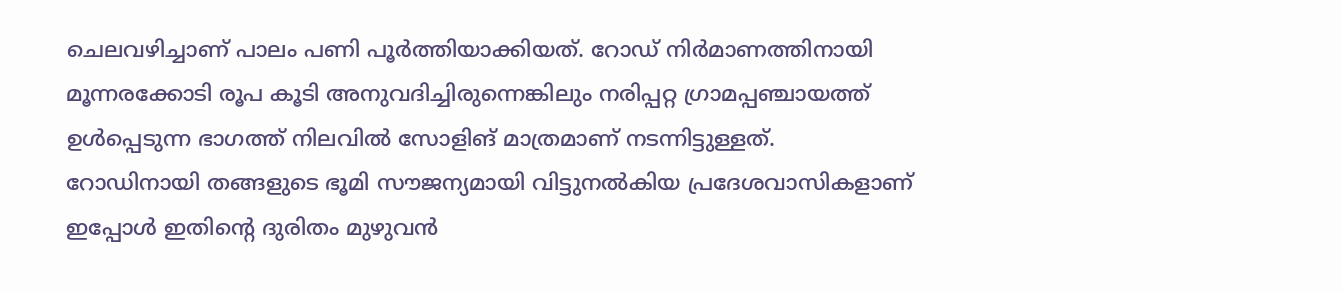ചെലവഴിച്ചാണ് പാലം പണി പൂർത്തിയാക്കിയത്. റോഡ് നിർമാണത്തിനായി മൂന്നരക്കോടി രൂപ കൂടി അനുവദിച്ചിരുന്നെങ്കിലും നരിപ്പറ്റ ഗ്രാമപ്പഞ്ചായത്ത് ഉൾപ്പെടുന്ന ഭാഗത്ത് നിലവിൽ സോളിങ് മാത്രമാണ് നടന്നിട്ടുള്ളത്.
റോഡിനായി തങ്ങളുടെ ഭൂമി സൗജന്യമായി വിട്ടുനൽകിയ പ്രദേശവാസികളാണ് ഇപ്പോൾ ഇതിന്റെ ദുരിതം മുഴുവൻ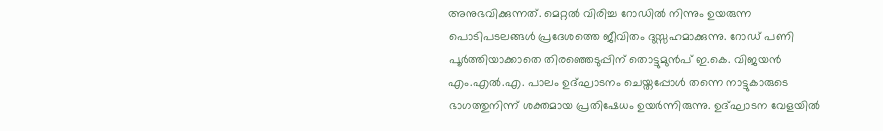അനുഭവിക്കുന്നത്. മെറ്റൽ വിരിച്ച റോഡിൽ നിന്നും ഉയരുന്ന പൊടിപടലങ്ങൾ പ്രദേശത്തെ ജീവിതം ദുസ്സഹമാക്കുന്നു. റോഡ് പണി പൂർത്തിയാക്കാതെ തിരഞ്ഞെടുപ്പിന് തൊട്ടുമുൻപ് ഇ.കെ. വിജയൻ എം.എൽ.എ. പാലം ഉദ്ഘാടനം ചെയ്തപ്പോൾ തന്നെ നാട്ടുകാരുടെ ഭാഗത്തുനിന്ന് ശക്തമായ പ്രതിഷേധം ഉയർന്നിരുന്നു. ഉദ്ഘാടന വേളയിൽ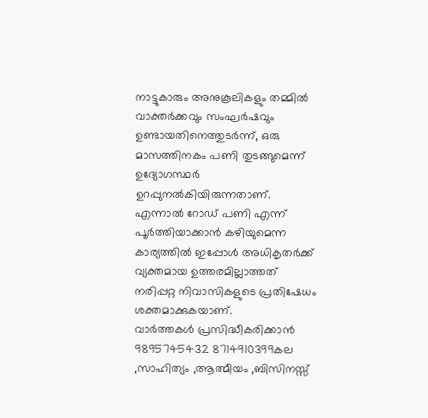നാട്ടുകാരും അനുകൂലികളും തമ്മിൽ വാക്തർക്കവും സംഘർഷവും ഉണ്ടായതിനെത്തുടർന്ന്, ഒരു മാസത്തിനകം പണി തുടങ്ങുമെന്ന് ഉദ്യോഗസ്ഥർ ഉറപ്പുനൽകിയിരുന്നതാണ്. എന്നാൽ റോഡ് പണി എന്ന് പൂർത്തിയാക്കാൻ കഴിയുമെന്ന കാര്യത്തിൽ ഇപ്പോൾ അധികൃതർക്ക് വ്യക്തമായ ഉത്തരമില്ലാത്തത് നരിപ്പറ്റ നിവാസികളുടെ പ്രതിഷേധം ശക്തമാക്കുകയാണ്.
വാർത്തകൾ പ്രസിദ്ധീകരിക്കാൻ
9895745432 8714910399കല ,സാഹിത്യം ,ആത്മീയം ,ബിസിനസ്സ്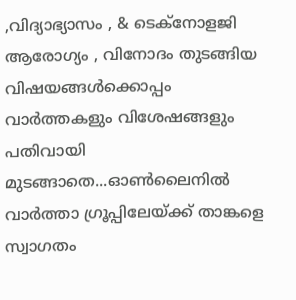,വിദ്യാഭ്യാസം , & ടെക്നോളജി ആരോഗ്യം , വിനോദം തുടങ്ങിയ വിഷയങ്ങൾക്കൊപ്പം വാർത്തകളും വിശേഷങ്ങളും പതിവായി മുടങ്ങാതെ...ഓൺലൈനിൽ വാർത്താ ഗ്രൂപ്പിലേയ്ക്ക് താങ്കളെ സ്വാഗതം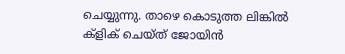ചെയ്യുന്നു. താഴെ കൊടുത്ത ലിങ്കിൽ ക്ളിക് ചെയ്ത് ജോയിൻ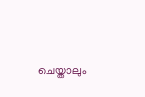ചെയ്താലും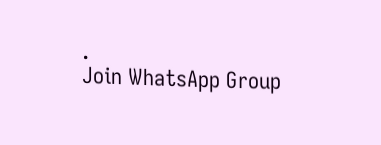.
Join WhatsApp Group